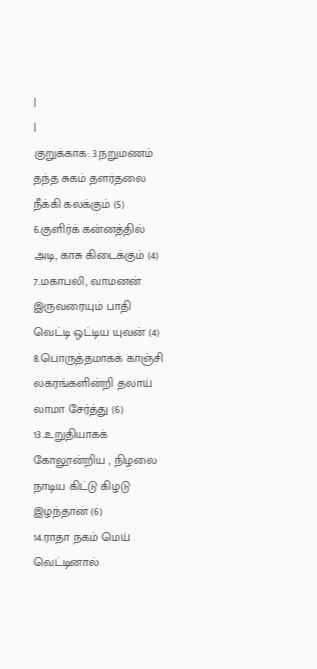|
|
குறுக்காக: 3.நறுமணம் தந்த சுகம் தளர்தலை நீக்கி கலக்கும் (5)
6.குளிர்க் கன்னத்தில் அடி, காசு கிடைக்கும் (4)
7..மகாபலி, வாமனன் இருவரையும் பாதி வெட்டி ஒட்டிய யுவன் (4)
8.பொருத்தமாகக் காஞ்சி லகரங்களின்றி தலாய் லாமா சேர்த்து (6)
13..உறுதியாகக் கோலூன்றிய , நிழலை நாடிய கிட்டு கிழடு இழந்தான் (6)
14.ராதா நகம் மெய் வெட்டினால்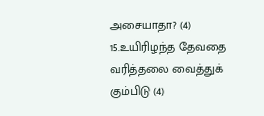அசையாதா? (4)
15.உயிரிழந்த தேவதை வரித்தலை வைத்துக் கும்பிடு (4)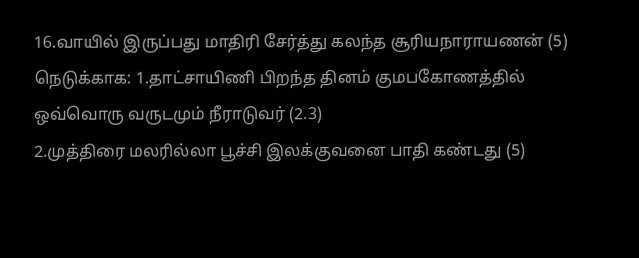16.வாயில் இருப்பது மாதிரி சேர்த்து கலந்த சூரியநாராயணன் (5)
நெடுக்காக: 1.தாட்சாயிணி பிறந்த தினம் குமபகோணத்தில் ஒவ்வொரு வருடமும் நீராடுவர் (2.3)
2.முத்திரை மலரில்லா பூச்சி இலக்குவனை பாதி கண்டது (5)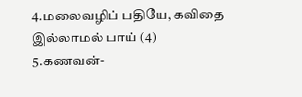4.மலைவழிப் பதியே, கவிதை இல்லாமல் பாய் (4)
5.கணவன்-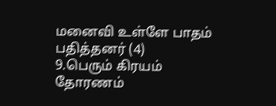மனைவி உள்ளே பாதம் பதித்தனர் (4)
9.பெரும் கிரயம் தோரணம்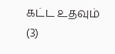கட்ட உதவும் (3)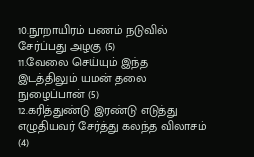10.நூறாயிரம் பணம் நடுவில் சேர்ப்பது அழகு (5)
11.வேலை செய்யும் இந்த இடத்திலும் யமன் தலை நுழைப்பான் (5)
12.கரித்துண்டு இரண்டு எடுத்து எழுதியவர் சேர்த்து கலந்த விலாசம் (4)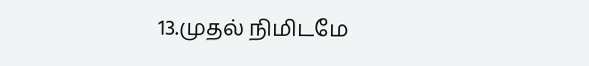13.முதல் நிமிடமே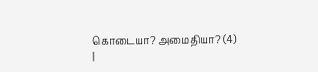கொடையா? அமைதியா? (4)
|